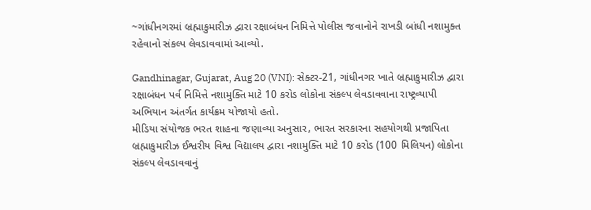~ગાંધીનગરમાં બ્રહ્માકુમારીઝ દ્વારા રક્ષાબંધન નિમિત્તે પોલીસ જવાનોને રાખડી બાંધી નશામુક્ત રહેવાનો સંકલ્પ લેવડાવવામાં આવ્યો.

Gandhinagar, Gujarat, Aug 20 (VNI): સેક્ટર-21, ગાંધીનગર ખાતે બ્રહ્માકુમારીઝ દ્વારા રક્ષાબંધન પર્વ નિમિત્તે નશામુક્તિ માટે 10 કરોડ લોકોના સંકલ્પ લેવડાવવાના રાષ્ટ્રવ્યાપી અભિયાન અંતર્ગત કાર્યક્રમ યોજાયો હતો.
મીડિયા સંયોજક ભરત શાહના જણાવ્યા અનુસાર, ભારત સરકારના સહયોગથી પ્રજાપિતા બ્રહ્માકુમારીઝ ઈશ્વરીય વિશ્વ વિદ્યાલય દ્વારા નશામુક્તિ માટે 10 કરોડ (100 મિલિયન) લોકોના સંકલ્પ લેવડાવવાનું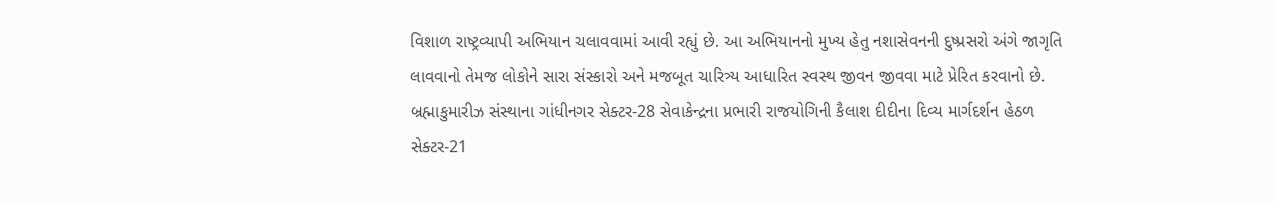વિશાળ રાષ્ટ્રવ્યાપી અભિયાન ચલાવવામાં આવી રહ્યું છે. આ અભિયાનનો મુખ્ય હેતુ નશાસેવનની દુષ્પ્રસરો અંગે જાગૃતિ લાવવાનો તેમજ લોકોને સારા સંસ્કારો અને મજબૂત ચારિત્ર્ય આધારિત સ્વસ્થ જીવન જીવવા માટે પ્રેરિત કરવાનો છે.
બ્રહ્માકુમારીઝ સંસ્થાના ગાંધીનગર સેક્ટર-28 સેવાકેન્દ્રના પ્રભારી રાજયોગિની કૈલાશ દીદીના દિવ્ય માર્ગદર્શન હેઠળ સેક્ટર-21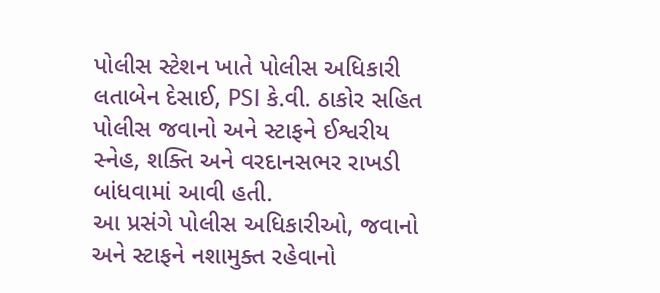પોલીસ સ્ટેશન ખાતે પોલીસ અધિકારી લતાબેન દેસાઈ, PSI કે.વી. ઠાકોર સહિત પોલીસ જવાનો અને સ્ટાફને ઈશ્વરીય સ્નેહ, શક્તિ અને વરદાનસભર રાખડી બાંધવામાં આવી હતી.
આ પ્રસંગે પોલીસ અધિકારીઓ, જવાનો અને સ્ટાફને નશામુક્ત રહેવાનો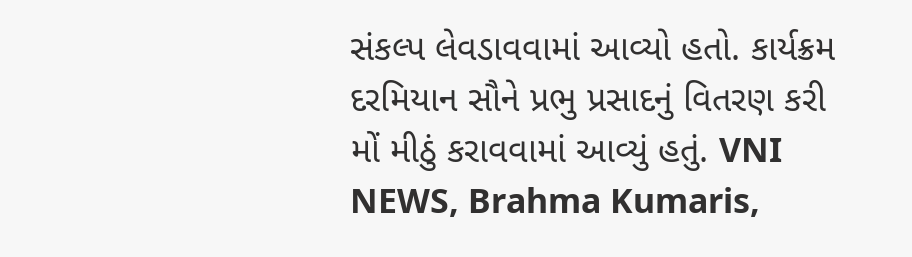સંકલ્પ લેવડાવવામાં આવ્યો હતો. કાર્યક્રમ દરમિયાન સૌને પ્રભુ પ્રસાદનું વિતરણ કરી મોં મીઠું કરાવવામાં આવ્યું હતું. VNI NEWS, Brahma Kumaris,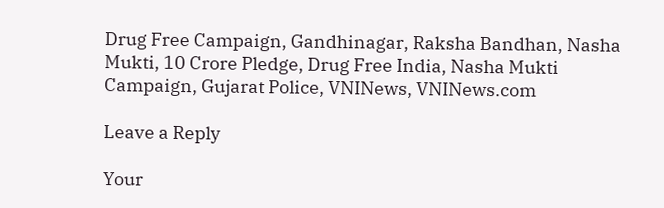Drug Free Campaign, Gandhinagar, Raksha Bandhan, Nasha Mukti, 10 Crore Pledge, Drug Free India, Nasha Mukti Campaign, Gujarat Police, VNINews, VNINews.com

Leave a Reply

Your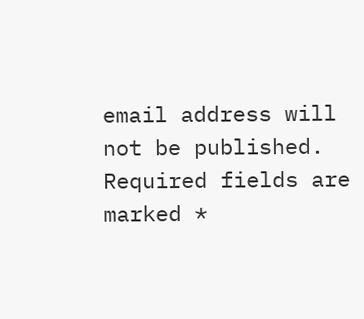email address will not be published. Required fields are marked *